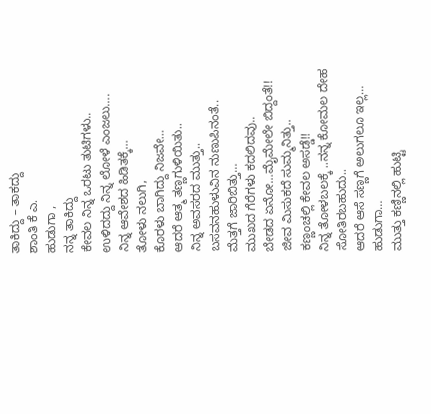ತಾಕಿದ್ದು – ತಾಕದ್ದು
ಶಾಂತಿ ಕೆ ಎ.
ಹುಡುಗಾ ,
ನನ್ನ ತಾಕಿದ್ದು
ಕೇವಲ ನಿನ್ನ ಒರಟು ತುಟಿಗಳು..
ಉಳಿದದ್ದು ನಿನ್ನ ಲೋಳೆ ಎಂಜಲು….
ನಿನ್ನ ಆವೇಶದ ಹಿಡಿತಕ್ಕೆ…
ತೋಳು ನಲುಗಿ,
ಕೊರಳು ಬಾಗಿದ್ದು ನಿಜವೇ…
ಆದರೆ ಆತ್ಮ ತಣ್ಣಗುಳಿಯಿತು..
ನಿನ್ನ ಅವಸರದ ಮುತ್ತು..
ಬಸವನಹುಳುವಿನ ನುಣುಪಿನಂತೆ..
ಮೆತ್ತಗೆ ಜಾರಿಬಿತ್ತು…
ಮುಖದ ಗೆರೆಗಳು ಕದಲಿದವು..
ಬೇಡದ ಏನೋ…ಮೈಮೇಲೇ ಬಿದ್ದಂತೆ!!
ಜೀವ ಮಿಸುಕದೆ ಸುಮ್ಮನಿತ್ತು..
ಕಣ್ಣಂಚಲ್ಲಿ ಕೇವಲ ಅಸಡ್ಡೆ!!
ನಿನ್ನ ತೋಳಬಲಕ್ಕೆ ..ನನ್ನ ಕೋಮಲ ದೇಹ
ಸೋತಿರಬಹುದು..
ಆದರೆ ಆಸೆ ಸಣ್ಣಗೆ ಅಲುಗಲೂ ಇಲ್ಲ…
ಹುಡುಗಾ…
ಮುತ್ತು ಕಣ್ಣಿನಲ್ಲಿ ಹುಟ್ಟಿ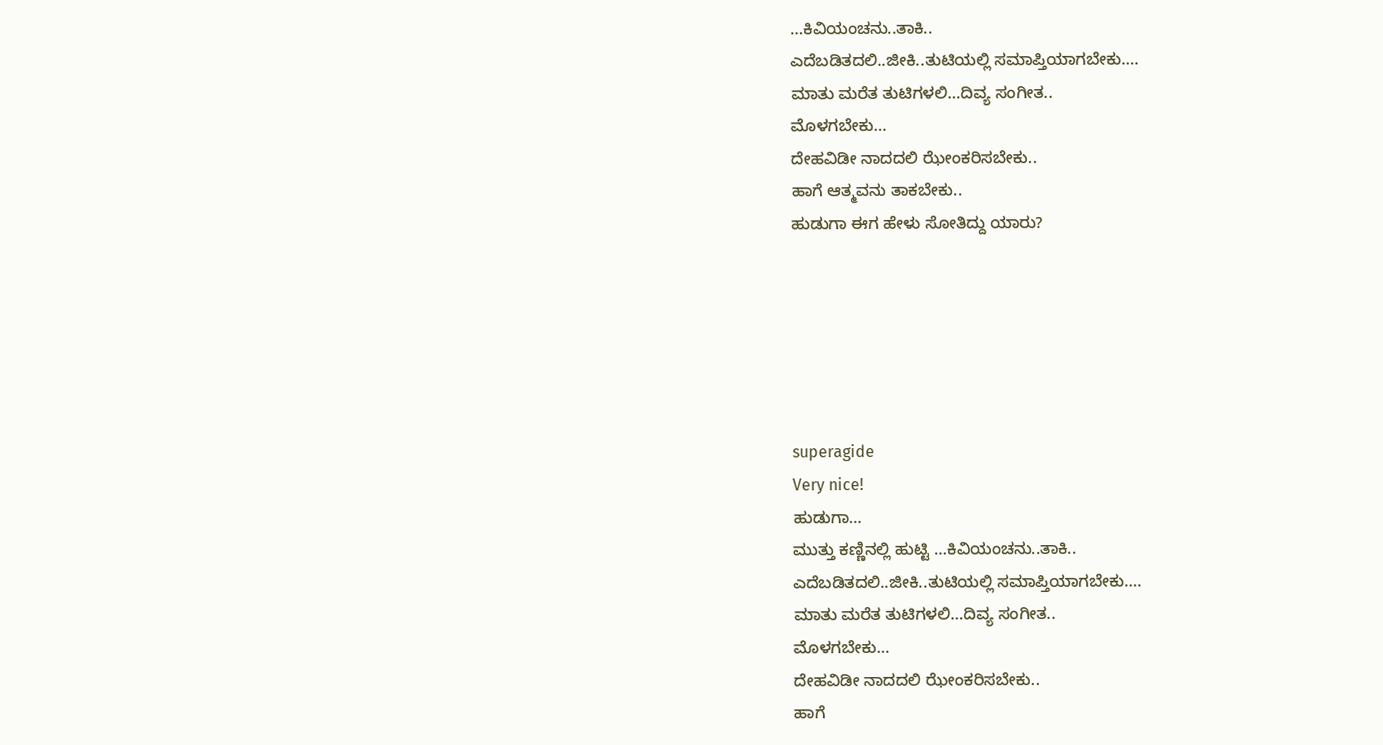…ಕಿವಿಯಂಚನು..ತಾಕಿ..
ಎದೆಬಡಿತದಲಿ..ಜೀಕಿ..ತುಟಿಯಲ್ಲಿ ಸಮಾಪ್ತಿಯಾಗಬೇಕು….
ಮಾತು ಮರೆತ ತುಟಿಗಳಲಿ…ದಿವ್ಯ ಸಂಗೀತ..
ಮೊಳಗಬೇಕು…
ದೇಹವಿಡೀ ನಾದದಲಿ ಝೇಂಕರಿಸಬೇಕು..
ಹಾಗೆ ಆತ್ಮವನು ತಾಕಬೇಕು..
ಹುಡುಗಾ ಈಗ ಹೇಳು ಸೋತಿದ್ದು ಯಾರು?






superagide
Very nice!
ಹುಡುಗಾ…
ಮುತ್ತು ಕಣ್ಣಿನಲ್ಲಿ ಹುಟ್ಟಿ …ಕಿವಿಯಂಚನು..ತಾಕಿ..
ಎದೆಬಡಿತದಲಿ..ಜೀಕಿ..ತುಟಿಯಲ್ಲಿ ಸಮಾಪ್ತಿಯಾಗಬೇಕು….
ಮಾತು ಮರೆತ ತುಟಿಗಳಲಿ…ದಿವ್ಯ ಸಂಗೀತ..
ಮೊಳಗಬೇಕು…
ದೇಹವಿಡೀ ನಾದದಲಿ ಝೇಂಕರಿಸಬೇಕು..
ಹಾಗೆ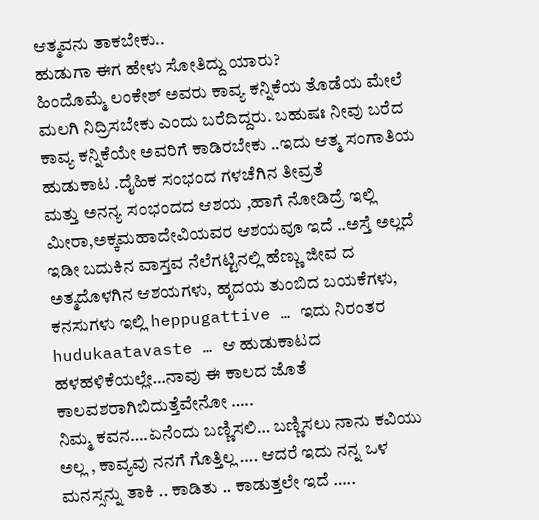ಆತ್ಮವನು ತಾಕಬೇಕು..
ಹುಡುಗಾ ಈಗ ಹೇಳು ಸೋತಿದ್ದು ಯಾರು?
ಹಿಂದೊಮ್ಮೆ ಲಂಕೇಶ್ ಅವರು ಕಾವ್ಯ ಕನ್ನಿಕೆಯ ತೊಡೆಯ ಮೇಲೆ ಮಲಗಿ ನಿದ್ರಿಸಬೇಕು ಎಂದು ಬರೆದಿದ್ದರು. ಬಹುಷಃ ನೀವು ಬರೆದ ಕಾವ್ಯ ಕನ್ನಿಕೆಯೇ ಅವರಿಗೆ ಕಾಡಿರಬೇಕು ..ಇದು ಆತ್ಮ ಸಂಗಾತಿಯ ಹುಡುಕಾಟ .ದೈಹಿಕ ಸಂಭಂದ ಗಳಚೆಗಿನ ತೀವ್ರತೆ
ಮತ್ತು ಅನನ್ಯ ಸಂಭಂದದ ಆಶಯ ,ಹಾಗೆ ನೋಡಿದ್ರೆ ಇಲ್ಲಿ ಮೀರಾ,ಅಕ್ಕಮಹಾದೇವಿಯವರ ಆಶಯವೂ ಇದೆ ..ಅಸ್ತೆ ಅಲ್ಲದೆ ಇಡೀ ಬದುಕಿನ ವಾಸ್ತವ ನೆಲೆಗಟ್ಟಿನಲ್ಲಿ ಹೆಣ್ಣು ಜೀವ ದ ಅತ್ಮದೊಳಗಿನ ಆಶಯಗಳು, ಹೃದಯ ತುಂಬಿದ ಬಯಕೆಗಳು, ಕನಸುಗಳು ಇಲ್ಲಿ heppugattive … ಇದು ನಿರಂತರ hudukaatavaste … ಆ ಹುಡುಕಾಟದ ಹಳಹಳಿಕೆಯಲ್ಲೇ…ನಾವು ಈ ಕಾಲದ ಜೊತೆ ಕಾಲವಶರಾಗಿಬಿದುತ್ತೆವೇನೋ …..
ನಿಮ್ಮ ಕವನ….ಏನೆಂದು ಬಣ್ಣಿಸಲಿ… ಬಣ್ಣಿಸಲು ನಾನು ಕವಿಯು ಅಲ್ಲ , ಕಾವ್ಯವು ನನಗೆ ಗೊತ್ತಿಲ್ಲ …. ಆದರೆ ಇದು ನನ್ನ ಒಳ ಮನಸ್ಸನ್ನು ತಾಕಿ .. ಕಾಡಿತು .. ಕಾಡುತ್ತಲೇ ಇದೆ …..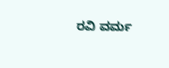ರವಿ ವರ್ಮ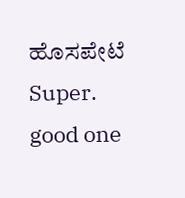ಹೊಸಪೇಟೆ
Super.
good one